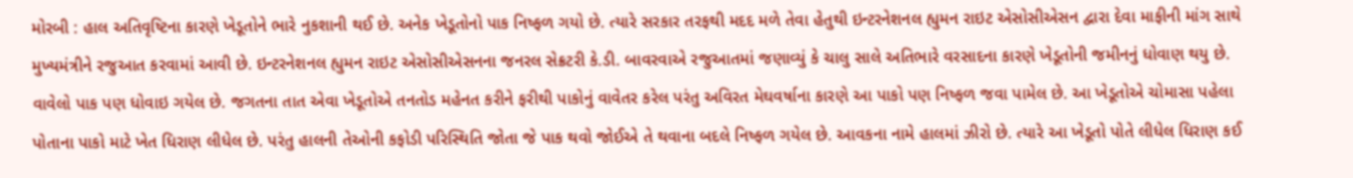મોરબી : હાલ અતિવૃષ્ટિના કારણે ખેડૂતોને ભારે નુકશાની થઈ છે. અનેક ખેડૂતોનો પાક નિષ્ફળ ગયો છે. ત્યારે સરકાર તરફથી મદદ મળે તેવા હેતુથી ઇન્ટરનેશનલ હ્યુમન રાઇટ એસોસીએસન દ્વારા દેવા માફીની માંગ સાથે મુખ્યમંત્રીને રજુઆત કરવામાં આવી છે. ઇન્ટરનેશનલ હ્યુમન રાઇટ એસોસીએસનના જનરલ સેક્રટરી કે.ડી. બાવરવાએ રજુઆતમાં જણાવ્યું કે ચાલુ સાલે અતિભારે વરસાદના કારણે ખેડૂતોની જમીનનું ધોવાણ થયુ છે. વાવેલો પાક પણ ધોવાઇ ગયેલ છે. જગતના તાત એવા ખેડૂતોએ તનતોડ મહેનત કરીને ફરીથી પાકોનું વાવેતર કરેલ પરંતુ અવિરત મેઘવર્ષાના કારણે આ પાકો પણ નિષ્ફળ જવા પામેલ છે. આ ખેડૂતોએ ચોમાસા પહેલા પોતાના પાકો માટે ખેત ધિરાણ લીધેલ છે. પરંતુ હાલની તેઓની કફોડી પરિસ્થિતિ જોતા જે પાક થવો જોઈએ તે થવાના બદલે નિષ્ફળ ગયેલ છે. આવકના નામે હાલમાં ઝીરો છે. ત્યારે આ ખેડૂતો પોતે લીધેલ ધિરાણ કઈ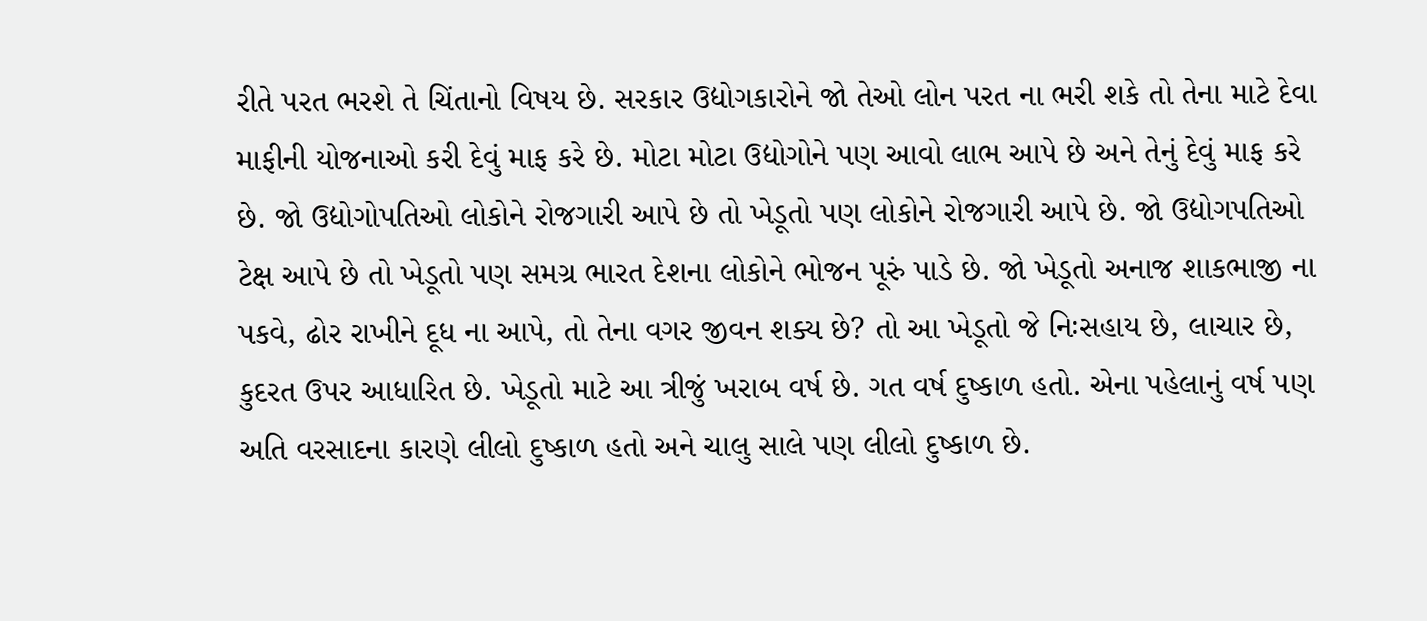રીતે પરત ભરશે તે ચિંતાનો વિષય છે. સરકાર ઉદ્યોગકારોને જો તેઓ લોન પરત ના ભરી શકે તો તેના માટે દેવા માફીની યોજનાઓ કરી દેવું માફ કરે છે. મોટા મોટા ઉદ્યોગોને પણ આવો લાભ આપે છે અને તેનું દેવું માફ કરે છે. જો ઉદ્યોગોપતિઓ લોકોને રોજગારી આપે છે તો ખેડૂતો પણ લોકોને રોજગારી આપે છે. જો ઉદ્યોગપતિઓ ટેક્ષ આપે છે તો ખેડૂતો પણ સમગ્ર ભારત દેશના લોકોને ભોજન પૂરું પાડે છે. જો ખેડૂતો અનાજ શાકભાજી ના પકવે, ઢોર રાખીને દૂધ ના આપે, તો તેના વગર જીવન શક્ય છે? તો આ ખેડૂતો જે નિઃસહાય છે, લાચાર છે, કુદરત ઉપર આધારિત છે. ખેડૂતો માટે આ ત્રીજું ખરાબ વર્ષ છે. ગત વર્ષ દુષ્કાળ હતો. એના પહેલાનું વર્ષ પણ અતિ વરસાદના કારણે લીલો દુષ્કાળ હતો અને ચાલુ સાલે પણ લીલો દુષ્કાળ છે.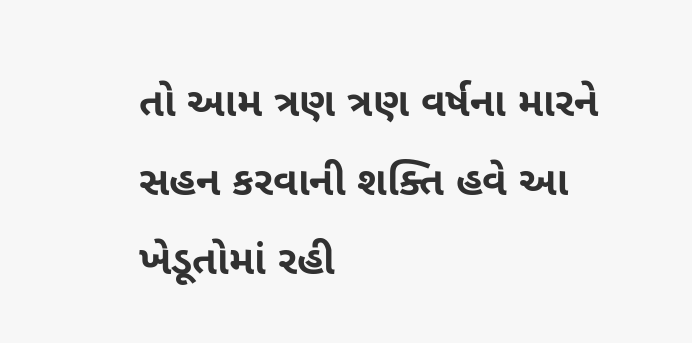તો આમ ત્રણ ત્રણ વર્ષના મારને સહન કરવાની શક્તિ હવે આ ખેડૂતોમાં રહી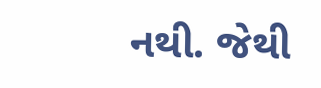નથી. જેથી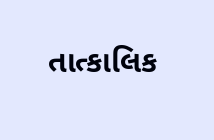તાત્કાલિક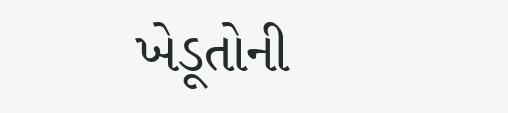ખેડૂતોની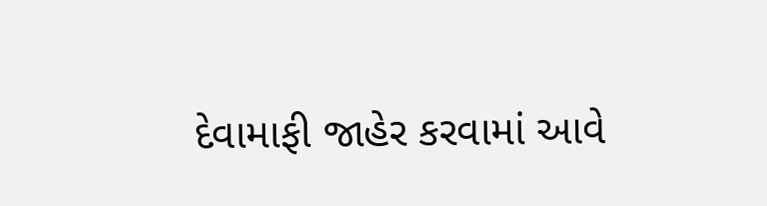દેવામાફી જાહેર કરવામાં આવે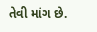તેવી માંગ છે.